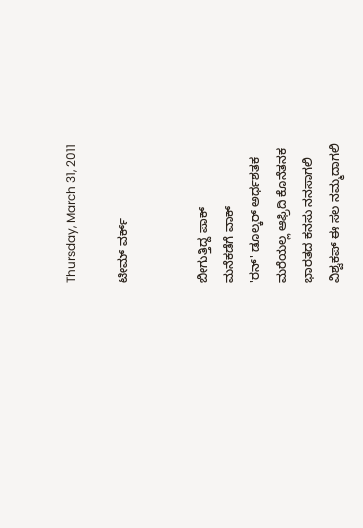Thursday, March 31, 2011

ಟೀಮ್ ವರ್ಕ್


ಬೀಗುತ್ತಿದ್ದ ಪಾಕ್
ಮನೆಕಡೆಗೆ ವಾಕ್
'ರನ್' ಡೂಲ್ಕರ್ ಅರ್ಧಶತಕ
ಮರೆಯಲ್ಲ ಆಫ್ರಿದಿ ಕೊನೆತನಕ
ಭಾರತದ ಕನಸು ನನಸಾಗಲಿ
ವಿಶ್ವಕಪ್ ಈ ಸಲ ನಮ್ಮದಾಗಲಿ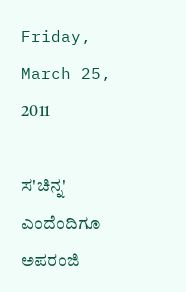Friday, March 25, 2011

ಸ'ಚಿನ್ನ' ಎಂದೆಂದಿಗೂ ಅಪರಂಜಿ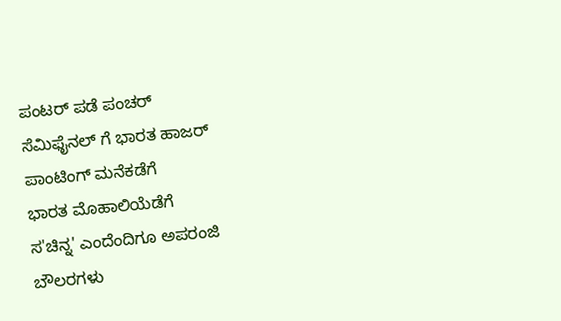ಪಂಟರ್ ಪಡೆ ಪಂಚರ್
ಸೆಮಿಫೈನಲ್ ಗೆ ಭಾರತ ಹಾಜರ್
ಪಾಂಟಿಂಗ್ ಮನೆಕಡೆಗೆ
ಭಾರತ ಮೊಹಾಲಿಯೆಡೆಗೆ
ಸ'ಚಿನ್ನ' ಎಂದೆಂದಿಗೂ ಅಪರಂಜಿ
ಬೌಲರಗಳು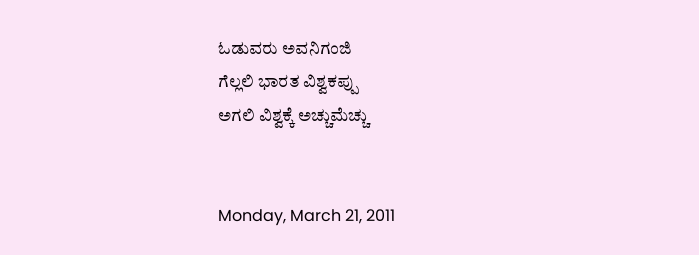ಓಡುವರು ಅವನಿಗಂಜಿ
ಗೆಲ್ಲಲಿ ಭಾರತ ವಿಶ್ವಕಪ್ಪು
ಅಗಲಿ ವಿಶ್ವಕ್ಕೆ ಅಚ್ಚುಮೆಚ್ಚು


Monday, March 21, 2011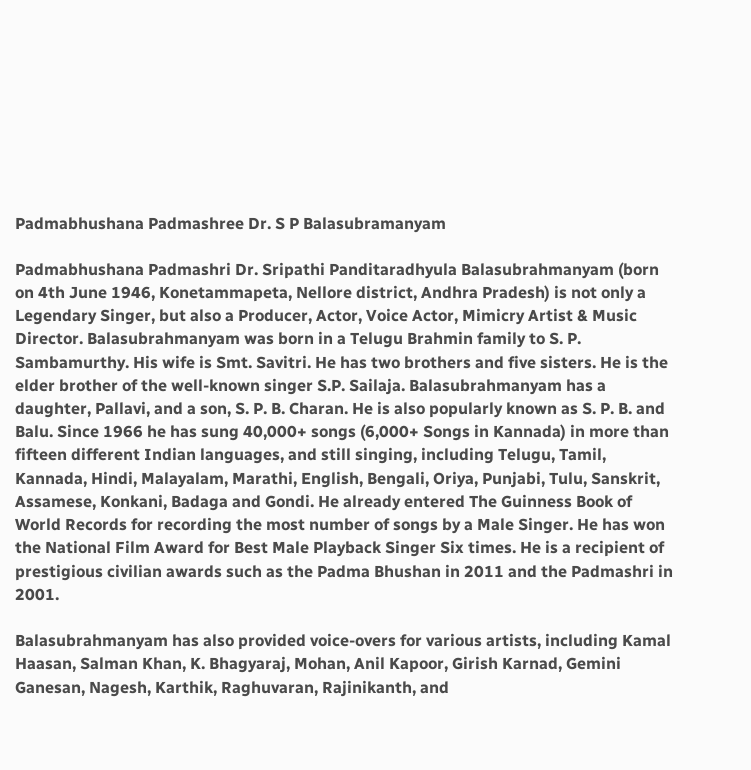Padmabhushana Padmashree Dr. S P Balasubramanyam

Padmabhushana Padmashri Dr. Sripathi Panditaradhyula Balasubrahmanyam (born on 4th June 1946, Konetammapeta, Nellore district, Andhra Pradesh) is not only a Legendary Singer, but also a Producer, Actor, Voice Actor, Mimicry Artist & Music Director. Balasubrahmanyam was born in a Telugu Brahmin family to S. P. Sambamurthy. His wife is Smt. Savitri. He has two brothers and five sisters. He is the elder brother of the well-known singer S.P. Sailaja. Balasubrahmanyam has a daughter, Pallavi, and a son, S. P. B. Charan. He is also popularly known as S. P. B. and Balu. Since 1966 he has sung 40,000+ songs (6,000+ Songs in Kannada) in more than fifteen different Indian languages, and still singing, including Telugu, Tamil, Kannada, Hindi, Malayalam, Marathi, English, Bengali, Oriya, Punjabi, Tulu, Sanskrit, Assamese, Konkani, Badaga and Gondi. He already entered The Guinness Book of World Records for recording the most number of songs by a Male Singer. He has won the National Film Award for Best Male Playback Singer Six times. He is a recipient of prestigious civilian awards such as the Padma Bhushan in 2011 and the Padmashri in 2001.

Balasubrahmanyam has also provided voice-overs for various artists, including Kamal Haasan, Salman Khan, K. Bhagyaraj, Mohan, Anil Kapoor, Girish Karnad, Gemini Ganesan, Nagesh, Karthik, Raghuvaran, Rajinikanth, and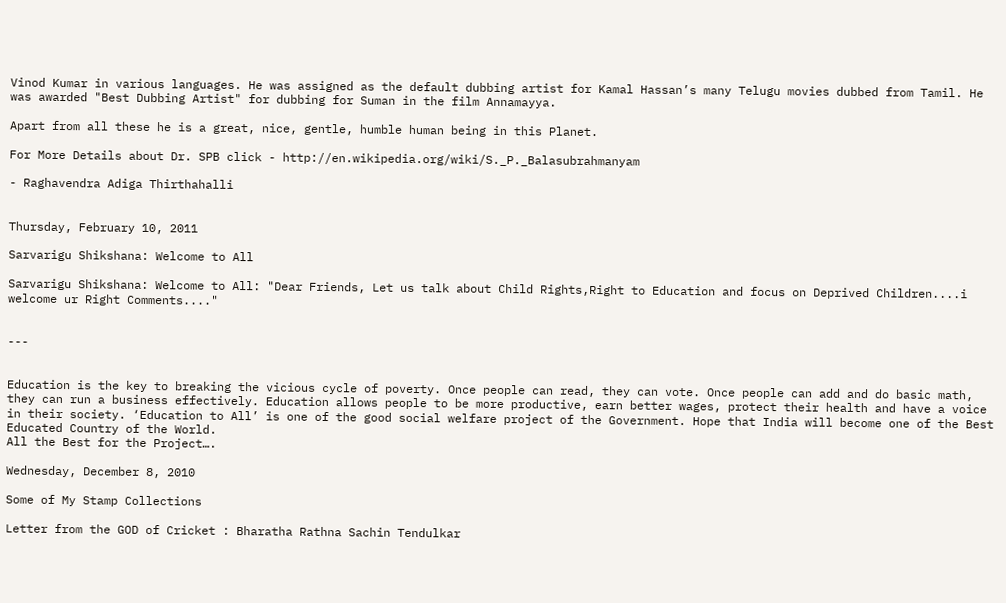Vinod Kumar in various languages. He was assigned as the default dubbing artist for Kamal Hassan’s many Telugu movies dubbed from Tamil. He was awarded "Best Dubbing Artist" for dubbing for Suman in the film Annamayya.

Apart from all these he is a great, nice, gentle, humble human being in this Planet.

For More Details about Dr. SPB click - http://en.wikipedia.org/wiki/S._P._Balasubrahmanyam

- Raghavendra Adiga Thirthahalli


Thursday, February 10, 2011

Sarvarigu Shikshana: Welcome to All

Sarvarigu Shikshana: Welcome to All: "Dear Friends, Let us talk about Child Rights,Right to Education and focus on Deprived Children....i welcome ur Right Comments...."


---


Education is the key to breaking the vicious cycle of poverty. Once people can read, they can vote. Once people can add and do basic math, they can run a business effectively. Education allows people to be more productive, earn better wages, protect their health and have a voice in their society. ‘Education to All’ is one of the good social welfare project of the Government. Hope that India will become one of the Best Educated Country of the World.
All the Best for the Project….

Wednesday, December 8, 2010

Some of My Stamp Collections

Letter from the GOD of Cricket : Bharatha Rathna Sachin Tendulkar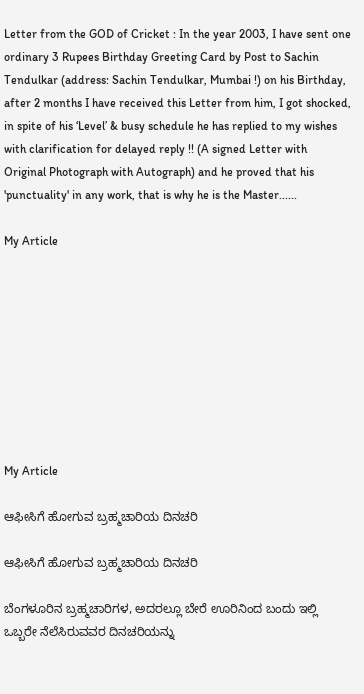Letter from the GOD of Cricket : In the year 2003, I have sent one ordinary 3 Rupees Birthday Greeting Card by Post to Sachin Tendulkar (address: Sachin Tendulkar, Mumbai !) on his Birthday, after 2 months I have received this Letter from him, I got shocked, in spite of his ‘Level’ & busy schedule he has replied to my wishes with clarification for delayed reply !! (A signed Letter with Original Photograph with Autograph) and he proved that his 'punctuality' in any work, that is why he is the Master......

My Article









My Article

ಆಫೀಸಿಗೆ ಹೋಗುವ ಬ್ರಹ್ಮಚಾರಿಯ ದಿನಚರಿ

ಆಫೀಸಿಗೆ ಹೋಗುವ ಬ್ರಹ್ಮಚಾರಿಯ ದಿನಚರಿ

ಬೆಂಗಳೂರಿನ ಬ್ರಹ್ಮಚಾರಿಗಳ, ಅದರಲ್ಲೂ ಬೇರೆ ಊರಿನಿಂದ ಬಂದು ಇಲ್ಲಿ ಒಬ್ಬರೇ ನೆಲೆಸಿರುವವರ ದಿನಚರಿಯನ್ನು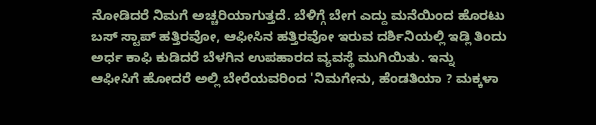ನೋಡಿದರೆ ನಿಮಗೆ ಅಚ್ಚರಿಯಾಗುತ್ತದೆ. ಬೆಳಿಗ್ಗೆ ಬೇಗ ಎದ್ದು ಮನೆಯಿಂದ ಹೊರಟು ಬಸ್ ಸ್ಟಾಪ್ ಹತ್ತಿರವೋ, ಆಫೀಸಿನ ಹತ್ತಿರವೋ ಇರುವ ದರ್ಶಿನಿಯಲ್ಲಿ ಇಡ್ಲಿ ತಿಂದು ಅರ್ಧ ಕಾಫಿ ಕುಡಿದರೆ ಬೆಳಗಿನ ಉಪಹಾರದ ವ್ಯವಸ್ಥೆ ಮುಗಿಯಿತು. ಇನ್ನು ಆಫೀಸಿಗೆ ಹೋದರೆ ಅಲ್ಲಿ ಬೇರೆಯವರಿಂದ 'ನಿಮಗೇನು, ಹೆಂಡತಿಯಾ ? ಮಕ್ಕಳಾ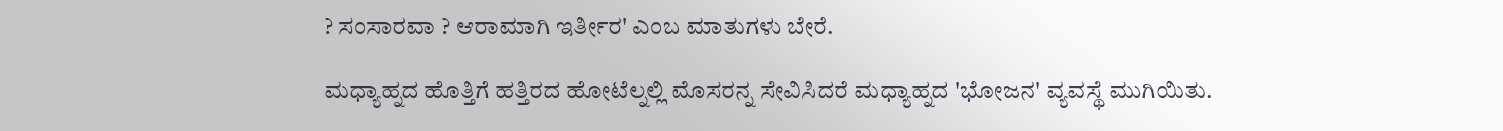? ಸಂಸಾರವಾ ? ಆರಾಮಾಗಿ ಇರ್ತೀರ' ಎಂಬ ಮಾತುಗಳು ಬೇರೆ.

ಮಧ್ಯಾಹ್ನದ ಹೊತ್ತಿಗೆ ಹತ್ತಿರದ ಹೋಟೆಲ್ನಲ್ಲಿ ಮೊಸರನ್ನ ಸೇವಿಸಿದರೆ ಮಧ್ಯಾಹ್ನದ 'ಭೋಜನ' ವ್ಯವಸ್ಥೆ ಮುಗಿಯಿತು.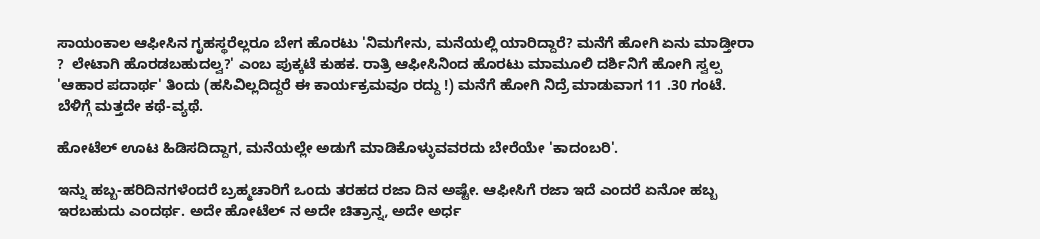ಸಾಯಂಕಾಲ ಆಫೀಸಿನ ಗೃಹಸ್ಥರೆಲ್ಲರೂ ಬೇಗ ಹೊರಟು 'ನಿಮಗೇನು, ಮನೆಯಲ್ಲಿ ಯಾರಿದ್ದಾರೆ? ಮನೆಗೆ ಹೋಗಿ ಏನು ಮಾಡ್ತೀರಾ ?  ಲೇಟಾಗಿ ಹೊರಡಬಹುದಲ್ವ?' ಎಂಬ ಪುಕ್ಕಟೆ ಕುಹಕ. ರಾತ್ರಿ ಆಫೀಸಿನಿಂದ ಹೊರಟು ಮಾಮೂಲಿ ದರ್ಶಿನಿಗೆ ಹೋಗಿ ಸ್ವಲ್ಪ 'ಆಹಾರ ಪದಾರ್ಥ' ತಿಂದು (ಹಸಿವಿಲ್ಲದಿದ್ದರೆ ಈ ಕಾರ್ಯಕ್ರಮವೂ ರದ್ದು !) ಮನೆಗೆ ಹೋಗಿ ನಿದ್ರೆ ಮಾಡುವಾಗ 11 .30 ಗಂಟೆ. ಬೆಳಿಗ್ಗೆ ಮತ್ತದೇ ಕಥೆ-ವ್ಯಥೆ.

ಹೋಟೆಲ್ ಊಟ ಹಿಡಿಸದಿದ್ದಾಗ, ಮನೆಯಲ್ಲೇ ಅಡುಗೆ ಮಾಡಿಕೊಳ್ಳುವವರದು ಬೇರೆಯೇ 'ಕಾದಂಬರಿ'.

ಇನ್ನು ಹಬ್ಬ-ಹರಿದಿನಗಳೆಂದರೆ ಬ್ರಹ್ಮಚಾರಿಗೆ ಒಂದು ತರಹದ ರಜಾ ದಿನ ಅಷ್ಟೇ. ಆಫೀಸಿಗೆ ರಜಾ ಇದೆ ಎಂದರೆ ಏನೋ ಹಬ್ಬ ಇರಬಹುದು ಎಂದರ್ಥ. ಅದೇ ಹೋಟೆಲ್ ನ ಅದೇ ಚಿತ್ರಾನ್ನ, ಅದೇ ಅರ್ಧ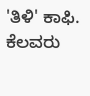'ತಿಳಿ' ಕಾಫಿ. ಕೆಲವರು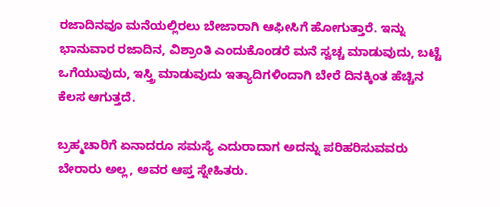ರಜಾದಿನವೂ ಮನೆಯಲ್ಲಿರಲು ಬೇಜಾರಾಗಿ ಆಫೀಸಿಗೆ ಹೋಗುತ್ತಾರೆ. ಇನ್ನು ಭಾನುವಾರ ರಜಾದಿನ, ವಿಶ್ರಾಂತಿ ಎಂದುಕೊಂಡರೆ ಮನೆ ಸ್ವಚ್ಚ ಮಾಡುವುದು, ಬಟ್ಟೆ ಒಗೆಯುವುದು, ಇಸ್ತ್ರಿ ಮಾಡುವುದು ಇತ್ಯಾದಿಗಳಿಂದಾಗಿ ಬೇರೆ ದಿನಕ್ಕಿಂತ ಹೆಚ್ಚಿನ ಕೆಲಸ ಆಗುತ್ತದೆ.

ಬ್ರಹ್ಮಚಾರಿಗೆ ಏನಾದರೂ ಸಮಸ್ಯೆ ಎದುರಾದಾಗ ಅದನ್ನು ಪರಿಹರಿಸುವವರು ಬೇರಾರು ಅಲ್ಲ, ಅವರ ಆಪ್ತ ಸ್ನೇಹಿತರು.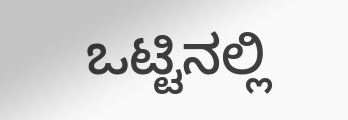ಒಟ್ಟಿನಲ್ಲಿ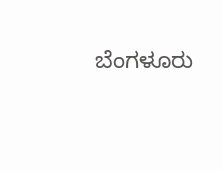ಬೆಂಗಳೂರು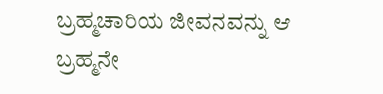ಬ್ರಹ್ಮಚಾರಿಯ ಜೀವನವನ್ನು ಆ ಬ್ರಹ್ಮನೇ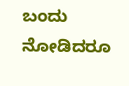ಬಂದು ನೋಡಿದರೂ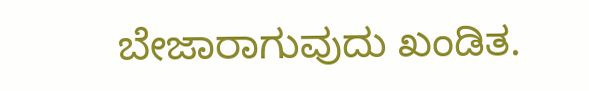ಬೇಜಾರಾಗುವುದು ಖಂಡಿತ.